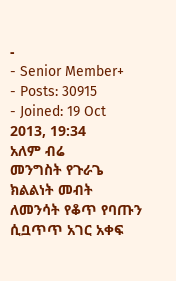-
- Senior Member+
- Posts: 30915
- Joined: 19 Oct 2013, 19:34
አለም ብሬ
መንግስት የጉራጌ ክልልነት መብት ለመንሳት የቆጥ የባጡን ሲቧጥጥ አገር አቀፍ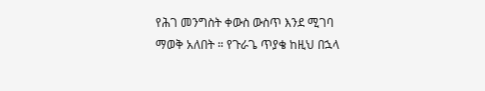የሕገ መንግስት ቀውስ ውስጥ እንደ ሚገባ ማወቅ አለበት ። የጉራጌ ጥያቄ ከዚህ በኋላ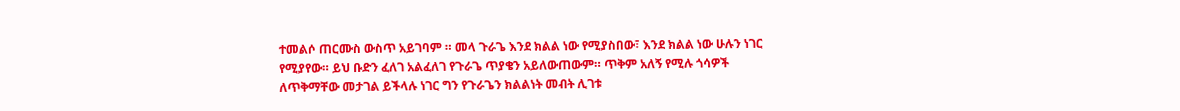ተመልሶ ጠርሙስ ውስጥ አይገባም ። መላ ጉራጌ እንደ ክልል ነው የሚያስበው፣ እንደ ክልል ነው ሁሉን ነገር የሚያየው። ይህ ቡድን ፈለገ አልፈለገ የጉራጌ ጥያቄን አይለውጠውም። ጥቅም አለኝ የሚሉ ጎሳዎች ለጥቅማቸው መታገል ይችላሉ ነገር ግን የጉራጌን ክልልነት መብት ሊገቱ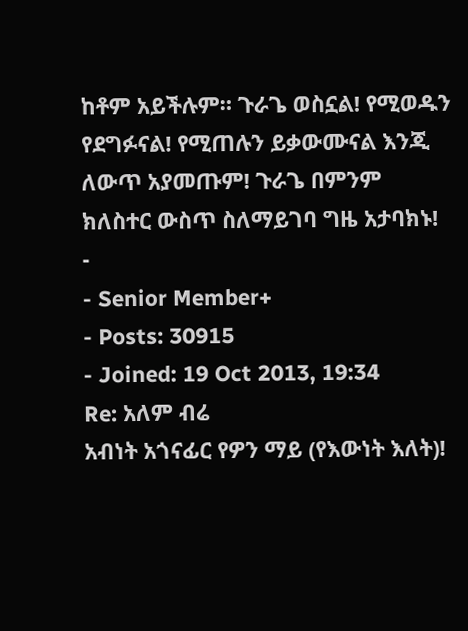ከቶም አይችሉም። ጉራጌ ወስኗል! የሚወዱን የደግፉናል! የሚጠሉን ይቃውሙናል እንጂ ለውጥ አያመጡም! ጉራጌ በምንም ክለስተር ውስጥ ስለማይገባ ግዜ አታባክኑ!
-
- Senior Member+
- Posts: 30915
- Joined: 19 Oct 2013, 19:34
Re: አለም ብሬ
አብነት አጎናፊር የዎን ማይ (የእውነት እለት)!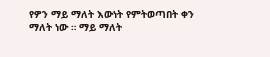የዎን ማይ ማለት እውነት የምትወጣበት ቀን ማለት ነው ። ማይ ማለት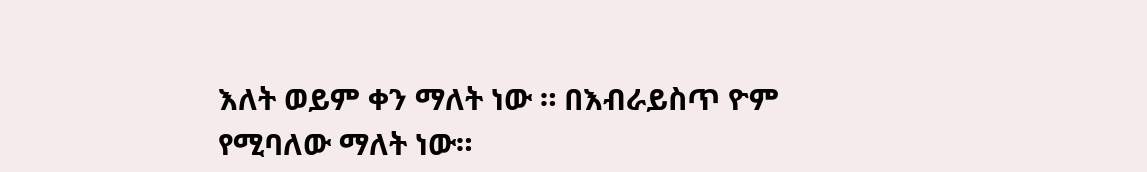እለት ወይም ቀን ማለት ነው ። በእብራይስጥ ዮም የሚባለው ማለት ነው።